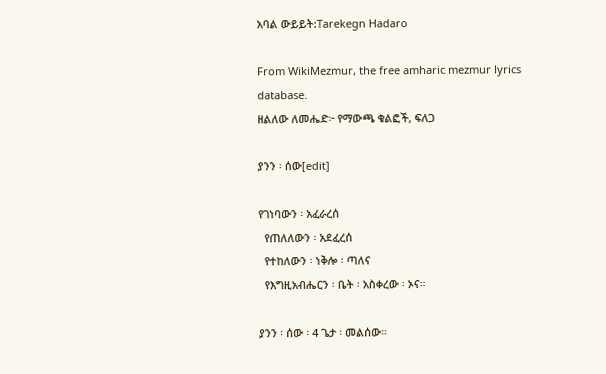አባል ውይይት:Tarekegn Hadaro

From WikiMezmur, the free amharic mezmur lyrics database.
ዘልለው ለመሔድ፦ የማውጫ ቁልፎች, ፍለጋ

ያንን ፡ ሰው[edit]

የገነባውን ፡ አፈራረሰ
  የጠለለውን ፡ አደፈረሰ
  የተከለውን ፡ ነቅሎ ፡ ጣለና
  የእግዚአብሔርን ፡ ቤት ፡ አስቀረው ፡ ኦና።

ያንን ፡ ሰው ፡ 4 ጌታ ፡ መልሰው።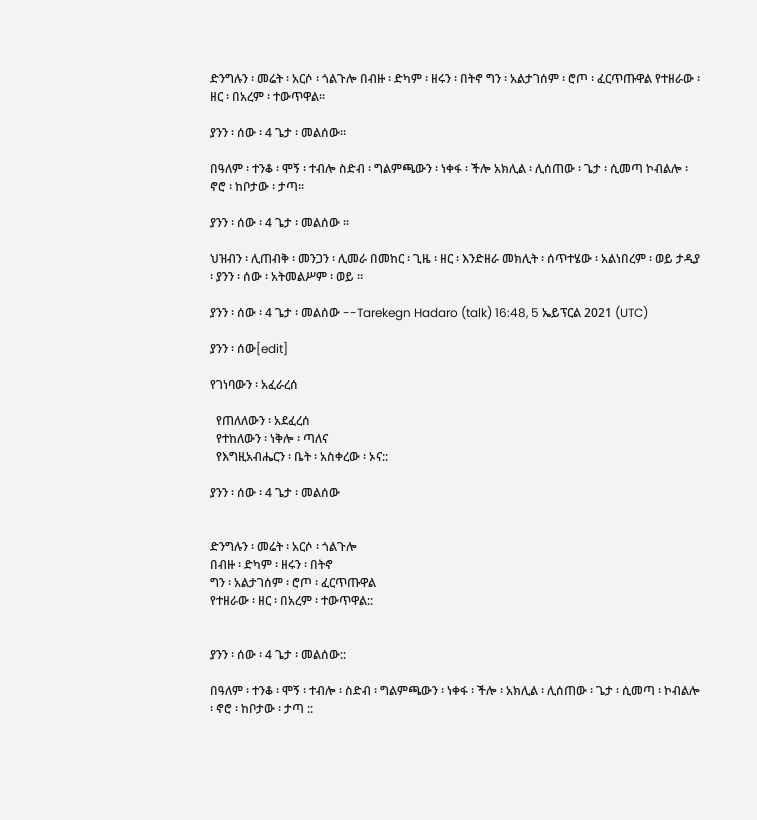ድንግሉን ፡ መሬት ፡ አርሶ ፡ ጎልጉሎ በብዙ ፡ ድካም ፡ ዘሩን ፡ በትኖ ግን ፡ አልታገሰም ፡ ሮጦ ፡ ፈርጥጡዋል የተዘራው ፡ ዘር ፡ በአረም ፡ ተውጥዋል።

ያንን ፡ ሰው ፡ 4 ጌታ ፡ መልሰው።

በዓለም ፡ ተንቆ ፡ ሞኝ ፡ ተብሎ ስድብ ፡ ግልምጫውን ፡ ነቀፋ ፡ ችሎ አክሊል ፡ ሊሰጠው ፡ ጌታ ፡ ሲመጣ ኮብልሎ ፡ ኖሮ ፡ ከቦታው ፡ ታጣ።

ያንን ፡ ሰው ፡ 4 ጌታ ፡ መልሰው ።

ህዝብን ፡ ሊጠብቅ ፡ መንጋን ፡ ሊመራ በመከር ፡ ጊዜ ፡ ዘር ፡ እንድዘራ መክሊት ፡ ሰጥተሄው ፡ አልነበረም ፡ ወይ ታዲያ ፡ ያንን ፡ ሰው ፡ አትመልሥም ፡ ወይ ።

ያንን ፡ ሰው ፡ 4 ጌታ ፡ መልሰው --Tarekegn Hadaro (talk) 16:48, 5 ኤይፕርል 2021 (UTC)

ያንን ፡ ሰው[edit]

የገነባውን ፡ አፈራረሰ

  የጠለለውን ፡ አደፈረሰ
  የተከለውን ፡ ነቅሎ ፡ ጣለና
  የእግዚአብሔርን ፡ ቤት ፡ አስቀረው ፡ ኦና::

ያንን ፡ ሰው ፡ 4 ጌታ ፡ መልሰው


ድንግሉን ፡ መሬት ፡ አርሶ ፡ ጎልጉሎ
በብዙ ፡ ድካም ፡ ዘሩን ፡ በትኖ
ግን ፡ አልታገሰም ፡ ሮጦ ፡ ፈርጥጡዋል
የተዘራው ፡ ዘር ፡ በአረም ፡ ተውጥዋል::


ያንን ፡ ሰው ፡ 4 ጌታ ፡ መልሰው::

በዓለም ፡ ተንቆ ፡ ሞኝ ፡ ተብሎ ፡ ስድብ ፡ ግልምጫውን ፡ ነቀፋ ፡ ችሎ ፡ አክሊል ፡ ሊሰጠው ፡ ጌታ ፡ ሲመጣ ፡ ኮብልሎ ፡ ኖሮ ፡ ከቦታው ፡ ታጣ ::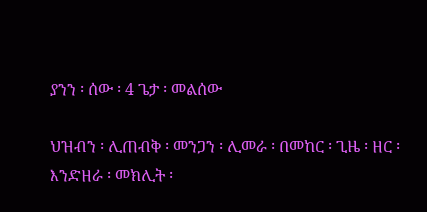ያንን ፡ ሰው ፡ 4 ጌታ ፡ መልሰው

ህዝብን ፡ ሊጠብቅ ፡ መንጋን ፡ ሊመራ ፡ በመከር ፡ ጊዜ ፡ ዘር ፡ እንድዘራ ፡ መክሊት ፡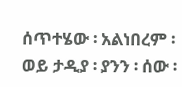ሰጥተሄው ፡ አልነበረም ፡ ወይ ታዲያ ፡ ያንን ፡ ሰው ፡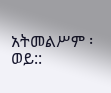አትመልሥም ፡ ወይ::